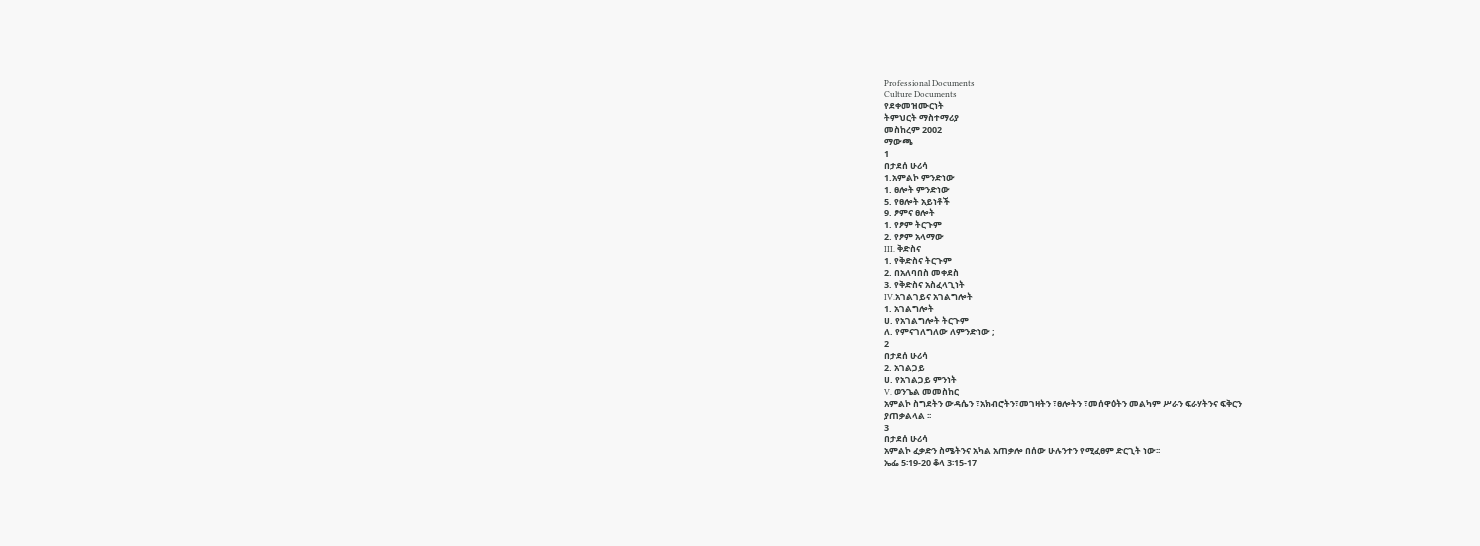Professional Documents
Culture Documents
የደቀመዝሙርነት
ትምህርት ማስተማሪያ
መስከረም 2002
ማውጫ
1
በታደሰ ሁሪሳ
1.አምልኮ ምንድነው
1. ፀሎት ምንድነው
5. የፀሎት አይነቶች
9. ፆምና ፀሎት
1. የፆም ትርጉም
2. የፆም አላማው
III. ቅድስና
1. የቅድስና ትርጉም
2. በአለባበስ መቀደስ
3. የቅድስና አስፈላጊነት
IV.አገልገይና አገልግሎት
1. አገልግሎት
ሀ. የአገልግሎት ትርጉም
ለ. የምናገለግለው ለምንድነው ;
2
በታደሰ ሁሪሳ
2. አገልጋይ
ሀ. የአገልጋይ ምንነት
V. ወንጌል መመስከር
አምልኮ ስግደትን ውዳሴን ፣አክብሮትን፣መገዛትን ፣ፀሎትን ፣መሰዋዕትን መልካም ሥራን ፍራሃትንና ፍቅርን
ያጠቃልላል ፡፡
3
በታደሰ ሁሪሳ
አምልኮ ፈቃድን ስሜትንና አካል አጠቃሎ በሰው ሁሉንተን የሚፈፀም ድርጊት ነው፡፡
ኤፌ 5፡19-20 ቆላ 3፡15-17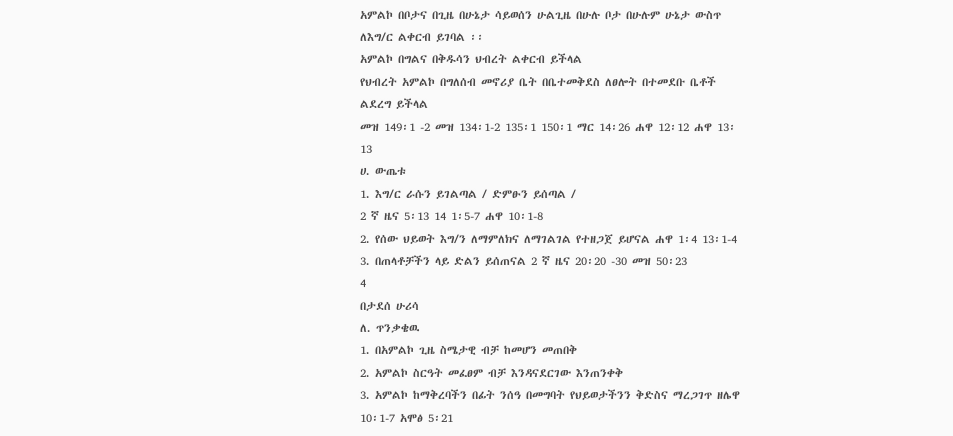አምልኮ በቦታና በጊዜ በሁኔታ ሳይወሰን ሁልጊዜ በሁሉ ቦታ በሁሉም ሁኔታ ውስጥ ለእግ/ር ልቀርብ ይገባል ፡፡
አምልኮ በግልና በቅዱሳን ህብረት ልቀርብ ይችላል
የህብረት አምልኮ በግለሰብ መኖሪያ ቤት በቤተመቅደስ ለፀሎት በተመደቡ ቤቶች ልደረግ ይችላል
መዝ 149፡1 -2 መዝ 134፡1-2 135፡1 150፡1 ማር 14፡26 ሐዋ 12፡12 ሐዋ 13፡13
ሀ. ውጤቱ
1. እግ/ር ራሱን ይገልጣል / ድምፁን ይሰጣል /
2 ኛ ዜና 5፡13 14 1፡5-7 ሐዋ 10፡1-8
2. የሰው ህይወት እግ/ን ለማምለክና ለማገልገል የተዘጋጀ ይሆናል ሐዋ 1፡4 13፡1-4
3. በጠላቶቻችን ላይ ድልን ይሰጠናል 2 ኛ ዜና 20፡20 -30 መዝ 50፡23
4
በታደሰ ሁሪሳ
ለ. ጥንቃቄዉ
1. በአምልኮ ጊዜ ስሜታዊ ብቻ ከመሆን መጠበቅ
2. አምልኮ ስርዓት መፈፀም ብቻ እንዳናደርገው እንጠንቀቅ
3. አምልኮ ከማቅረባችን በፊት ንሰዓ በመግባት የህይወታችንን ቅድስና ማረጋገጥ ዘሌዋ 10፡1-7 አሞፅ 5፡21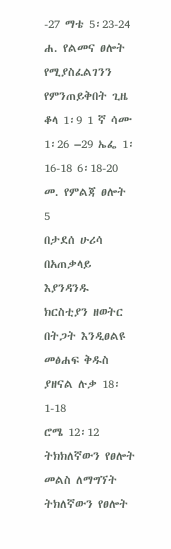-27 ማቴ 5፡23-24
ሐ. የልመና ፀሎት
የሚያስፈልገንን የምንጠይቅበት ጊዜ
ቆላ 1፡9 1 ኛ ሳሙ 1፡26 –29 ኤፌ 1፡16-18 6፡18-20
መ. የምልጃ ፀሎት
5
በታደሰ ሁሪሳ
በአጠቃላይ እያንዳንዱ ክርስቲያን ዘወትር በትጋት እንዲፀልዩ መፅሐፍ ቅዱስ ያዘናል ሉቃ 18፡1-18
ሮሜ 12፡12
ትክክለኛውን የፀሎት መልስ ለማግኘት ትክለኛውን የፀሎት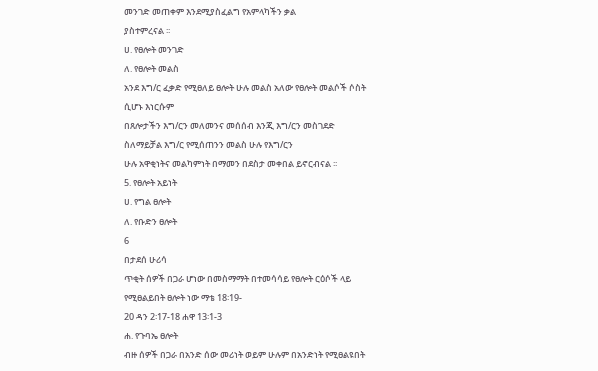መንገድ መጠቀም እንደሚያስፈልግ የአምላካችን ቃል
ያስተምረናል ፡፡
ሀ. የፀሎት መንገድ
ለ. የፀሎት መልስ
አንደ እግ/ር ፈቃድ የሚፀለይ ፀሎት ሁሉ መልስ አለው የፀሎት መልሶች ሶስት ሲሆኑ እነርሱም
በጸሎታችን እግ/ርን መለመንና መሰሰብ እንጂ እግ/ርን መስገደድ ስለማይቻል እግ/ር የሚሰጠንን መልስ ሁሉ የእግ/ርን
ሁሉ አዋቂነትና መልካምነት በማመን በደስታ መቀበል ይኖርብናል ፡፡
5. የፀሎት አይነት
ሀ. የግል ፀሎት
ለ. የቡድን ፀሎት
6
በታደሰ ሁሪሳ
ጥቂት ሰዎች በጋራ ሆነው በመስማማት በተመሳሳይ የፀሎት ርዕሶች ላይ የሚፀልይበት ፀሎት ነው ማቴ 18፡19-
20 ዳን 2፡17-18 ሐዋ 13፡1-3
ሐ. የጉባኤ ፀሎት
ብዙ ሰዎች በጋራ በአንድ ሰው መሪነት ወይም ሁሉም በአንድነት የሚፀልዩበት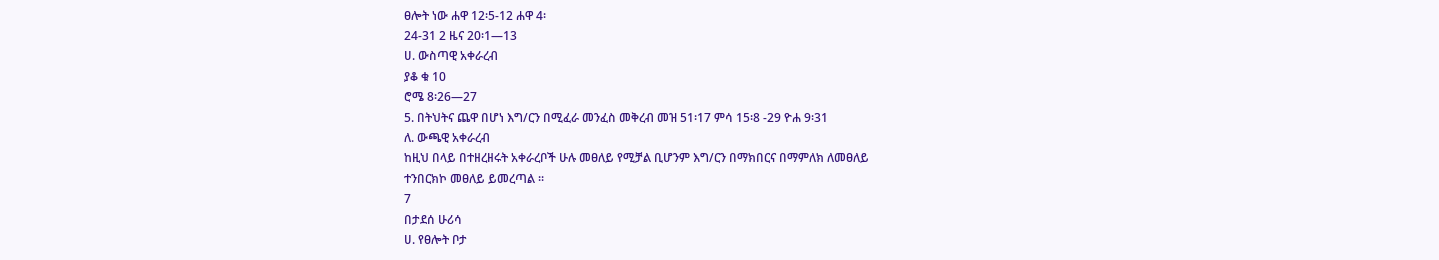ፀሎት ነው ሐዋ 12፡5-12 ሐዋ 4፡
24-31 2 ዜና 20፡1—13
ሀ. ውስጣዊ አቀራረብ
ያቆ ቁ 10
ሮሜ 8፡26—27
5. በትህትና ጨዋ በሆነ እግ/ርን በሚፈራ መንፈስ መቅረብ መዝ 51፡17 ምሳ 15፡8 -29 ዮሐ 9፡31
ለ. ውጫዊ አቀራረብ
ከዚህ በላይ በተዘረዘሩት አቀራረቦች ሁሉ መፀለይ የሚቻል ቢሆንም እግ/ርን በማክበርና በማምለክ ለመፀለይ
ተንበርክኮ መፀለይ ይመረጣል ፡፡
7
በታደሰ ሁሪሳ
ሀ. የፀሎት ቦታ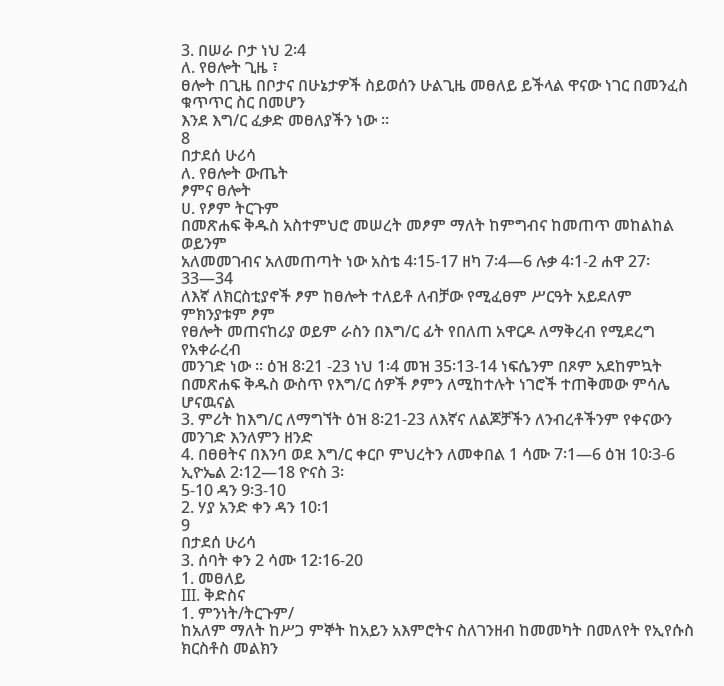3. በሠራ ቦታ ነህ 2፡4
ለ. የፀሎት ጊዜ ፣
ፀሎት በጊዜ በቦታና በሁኔታዎች ስይወሰን ሁልጊዜ መፀለይ ይችላል ዋናው ነገር በመንፈስ ቁጥጥር ስር በመሆን
እንደ እግ/ር ፈቃድ መፀለያችን ነው ፡፡
8
በታደሰ ሁሪሳ
ለ. የፀሎት ውጤት
ፆምና ፀሎት
ሀ. የፆም ትርጉም
በመጽሐፍ ቅዱስ አስተምህሮ መሠረት መፆም ማለት ከምግብና ከመጠጥ መከልከል ወይንም
አለመመገብና አለመጠጣት ነው አስቴ 4፡15-17 ዘካ 7፡4—6 ሉቃ 4፡1-2 ሐዋ 27፡33—34
ለእኛ ለክርስቲያኖች ፆም ከፀሎት ተለይቶ ለብቻው የሚፈፀም ሥርዓት አይደለም ምክንያቱም ፆም
የፀሎት መጠናከሪያ ወይም ራስን በእግ/ር ፊት የበለጠ አዋርዶ ለማቅረብ የሚደረግ የአቀራረብ
መንገድ ነው ፡፡ ዕዝ 8፡21 -23 ነህ 1፡4 መዝ 35፡13-14 ነፍሴንም በጾም አደከምኳት
በመጽሐፍ ቅዱስ ውስጥ የእግ/ር ሰዎች ፆምን ለሚከተሉት ነገሮች ተጠቅመው ምሳሌ ሆናዉናል
3. ምሪት ከእግ/ር ለማግኘት ዕዝ 8፡21-23 ለእኛና ለልጆቻችን ለንብረቶችንም የቀናውን መንገድ እንለምን ዘንድ
4. በፀፀትና በእንባ ወደ እግ/ር ቀርቦ ምህረትን ለመቀበል 1 ሳሙ 7፡1—6 ዕዝ 10፡3-6 ኢዮኤል 2፡12—18 ዮናስ 3፡
5-10 ዳን 9፡3-10
2. ሃያ አንድ ቀን ዳን 10፡1
9
በታደሰ ሁሪሳ
3. ሰባት ቀን 2 ሳሙ 12፡16-20
1. መፀለይ
III. ቅድስና
1. ምንነት/ትርጉም/
ከአለም ማለት ከሥጋ ምኞት ከአይን አእምሮትና ስለገንዘብ ከመመካት በመለየት የኢየሱስ ክርስቶስ መልክን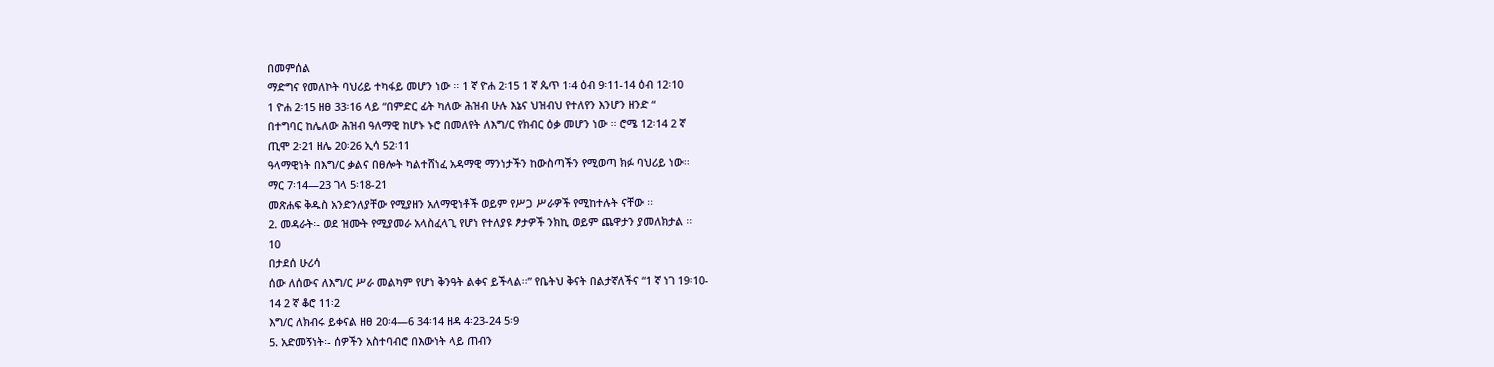በመምሰል
ማድግና የመለኮት ባህሪይ ተካፋይ መሆን ነው ፡፡ 1 ኛ ዮሐ 2፡15 1 ኛ ጴጥ 1፡4 ዕብ 9፡11-14 ዕብ 12፡10
1 ዮሐ 2፡15 ዘፀ 33፡16 ላይ “በምድር ፊት ካለው ሕዝብ ሁሉ እኔና ህዝብህ የተለየን እንሆን ዘንድ “
በተግባር ከሌለው ሕዝብ ዓለማዊ ከሆኑ ኑሮ በመለየት ለእግ/ር የክብር ዕቃ መሆን ነው ፡፡ ሮሜ 12፡14 2 ኛ
ጢሞ 2፡21 ዘሌ 20፡26 ኢሳ 52፡11
ዓላማዊነት በእግ/ር ቃልና በፀሎት ካልተሸነፈ አዳማዊ ማንነታችን ከውስጣችን የሚወጣ ክፉ ባህሪይ ነው፡፡
ማር 7፡14—23 ገላ 5፡18-21
መጽሐፍ ቅዱስ አንድንለያቸው የሚያዘን አለማዊነቶች ወይም የሥጋ ሥራዎች የሚከተሉት ናቸው ፡፡
2. መዳራት፡- ወደ ዝሙት የሚያመራ አላስፈላጊ የሆነ የተለያዩ ፆታዎች ንክኪ ወይም ጨዋታን ያመለክታል ፡፡
10
በታደሰ ሁሪሳ
ሰው ለሰውና ለእግ/ር ሥራ መልካም የሆነ ቅንዓት ልቀና ይችላል፡፡” የቤትህ ቅናት በልታኛለችና “1 ኛ ነገ 19፡10-
14 2 ኛ ቆሮ 11፡2
እግ/ር ለክብሩ ይቀናል ዘፀ 20፡4—6 34፡14 ዘዳ 4፡23-24 5፡9
5. አድመኝነት፡- ሰዎችን አስተባብሮ በእውነት ላይ ጠብን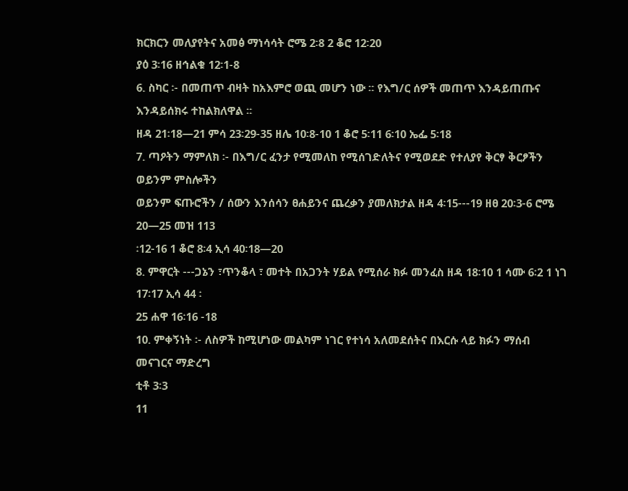ክርክርን መለያየትና አመፅ ማነሳሳት ሮሜ 2፡8 2 ቆሮ 12፡20
ያዕ 3፡16 ዘኅልቁ 12፡1-8
6. ስካር ፡- በመጠጥ ብዛት ከአእምሮ ወጪ መሆን ነው ፡፡ የእግ/ር ሰዎች መጠጥ እንዳይጠጡና እንዳይሰክሩ ተከልክለዋል ፡፡
ዘዳ 21፡18—21 ምሳ 23፡29-35 ዘሌ 10፡8-10 1 ቆሮ 5፡11 6፡10 ኤፌ 5፡18
7. ጣዖትን ማምለክ ፡- በእግ/ር ፈንታ የሚመለከ የሚሰገድለትና የሚወደድ የተለያየ ቅርፃ ቅርፆችን ወይንም ምስሎችን
ወይንም ፍጡሮችን / ሰውን እንሰሳን ፀሐይንና ጨረቃን ያመለክታል ዘዳ 4፡15---19 ዘፀ 20፡3-6 ሮሜ 20—25 መዝ 113
፡12-16 1 ቆሮ 8፡4 ኢሳ 40፡18—20
8. ምዋርት ---ጋኔን ፣ጥንቆላ ፣ መተት በአጋንት ሃይል የሚሰራ ክፉ መንፈስ ዘዳ 18፡10 1 ሳሙ 6፡2 1 ነገ 17፡17 ኢሳ 44 ፡
25 ሐዋ 16፡16 -18
10. ምቀኝነት ፡- ለስዎች ከሚሆነው መልካም ነገር የተነሳ አለመደሰትና በእርሱ ላይ ክፉን ማሰብ መናገርና ማድረግ
ቲቶ 3፡3
11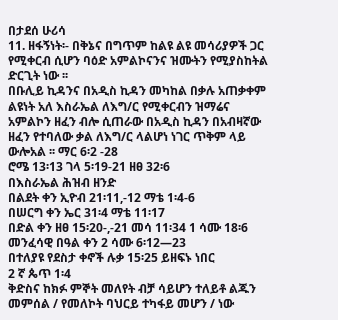በታደሰ ሁሪሳ
11. ዘፋኝነት፡- በቅኔና በግጥም ከልዩ ልዩ መሳሪያዎች ጋር የሚቀርብ ሲሆን ባዕድ አምልኮናንና ዝሙትን የሚያስከትል
ድርጊት ነው ፡፡
በቡሊይ ኪዳንና በአዲስ ኪዳን መካከል በቃሉ አጠቃቀም ልዩነት አለ እስራኤል ለእግ/ር የሚቀርብን ዝማሬና
አምልኮን ዘፈን ብሎ ሲጠራው በአዲስ ኪዳን በአብዛኛው ዘፈን የተባለው ቃል ለእግ/ር ላልሆነ ነገር ጥቅም ላይ
ውሎአል ፡፡ ማር 6፡2 -28
ሮሜ 13፡13 ገላ 5፡19-21 ዘፀ 32፡6
በእስራኤል ሕዝብ ዘንድ
በልደት ቀን ኢዮብ 21፡11,-12 ማቴ 1፡4-6
በሠርግ ቀን ኤር 31፡4 ማቴ 11፡17
በድል ቀን ዘፀ 15፡20-,-21 መሳ 11፡34 1 ሳሙ 18፡6
መንፈሳዊ በዓል ቀን 2 ሳሙ 6፡12—23
በተለያዩ የደስታ ቀኖች ሉቃ 15፡25 ይዘፍኑ ነበር
2 ኛ ጴጥ 1፡4
ቅድስና ከክፉ ምኞት መለየት ብቻ ሳይሆን ተለይቶ ልጁን መምሰል / የመለኮት ባህርይ ተካፋይ መሆን / ነው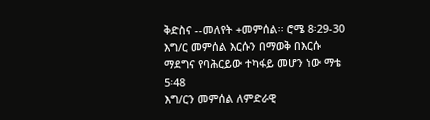ቅድስና --መለየት +መምሰል፡፡ ሮሜ 8፡29-30
እግ/ር መምሰል እርሱን በማወቅ በእርሱ ማደግና የባሕርይው ተካፋይ መሆን ነው ማቴ 5፡48
እግ/ርን መምሰል ለምድራዊ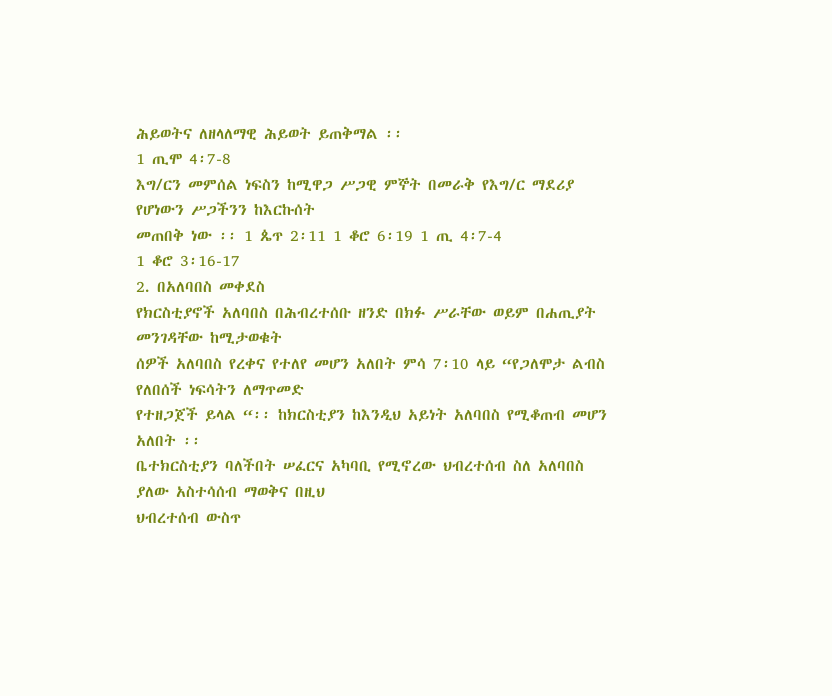ሕይወትና ለዘላለማዊ ሕይወት ይጠቅማል ፡፡
1 ጢሞ 4፡7-8
እግ/ርን መምሰል ነፍስን ከሚዋጋ ሥጋዊ ምኞት በመራቅ የእግ/ር ማደሪያ የሆነውን ሥጋችንን ከእርኩሰት
መጠበቅ ነው ፡፡ 1 ጴጥ 2፡11 1 ቆሮ 6፡19 1 ጢ 4፡7-4
1 ቆሮ 3፡16-17
2. በአለባበስ መቀደስ
የክርስቲያኖች አለባበስ በሕብረተሰቡ ዘንድ በክፉ ሥራቸው ወይም በሐጢያት መንገዳቸው ከሚታወቁት
ሰዎች አለባበስ የረቀና የተለየ መሆን አለበት ምሳ 7፡10 ላይ “የጋለሞታ ልብስ የለበሰች ነፍሳትን ለማጥመድ
የተዘጋጀች ይላል “፡፡ ከክርስቲያን ከእንዲህ አይነት አለባበስ የሚቆጠብ መሆን አለበት ፡፡
ቤተክርስቲያን ባለችበት ሠፈርና አካባቢ የሚኖረው ህብረተሰብ ስለ አለባበስ ያለው አስተሳሰብ ማወቅና በዚህ
ህብረተሰብ ውስጥ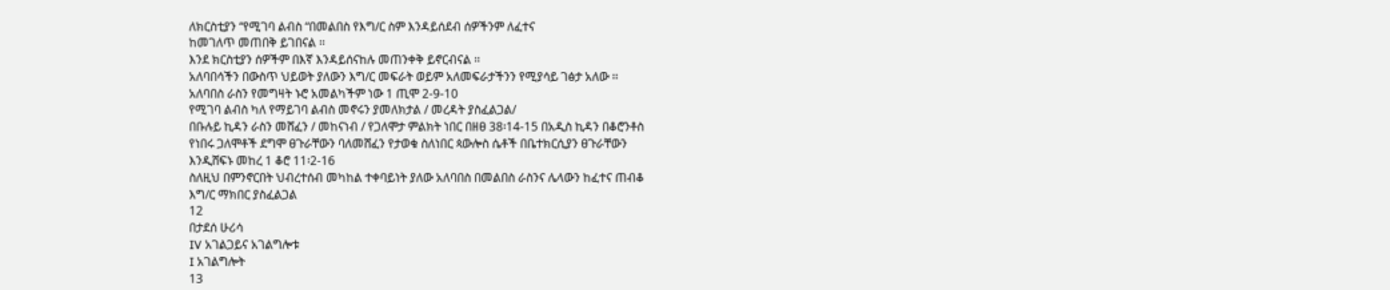ለክርስቲያን “የሚገባ ልብስ “በመልበስ የእግ/ር ስም እንዳይሰደብ ሰዎችንም ለፈተና
ከመገለጥ መጠበቅ ይገበናል ፡፡
እንደ ክርስቲያን ሰዎችም በእኛ እንዳይሰናከሉ መጠንቀቅ ይኖርብናል ፡፡
አለባበሳችን በውስጥ ህይወት ያለውን እግ/ር መፍራት ወይም አለመፍራታችንን የሚያሳይ ገፅታ አለው ፡፡
አለባበስ ራስን የመግዛት ኑሮ አመልካችም ነው 1 ጢሞ 2-9-10
የሚገባ ልብስ ካለ የማይገባ ልብስ መኖሩን ያመለክታል / መረዳት ያስፈልጋል/
በቡሉይ ኪዳን ራስን መሸፈን / መከናነብ / የጋለሞታ ምልክት ነበር በዘፀ 38፡14-15 በአዲስ ኪዳን በቆሮንቶስ
የነበሩ ጋለሞቶች ደግሞ ፀጉራቸውን ባለመሸፈን የታወቁ ስለነበር ጳውሎስ ሴቶች በቤተክርሲያን ፀጉራቸውን
እንዲሸፍኑ መከረ 1 ቆሮ 11፡2-16
ስለዚህ በምንኖርበት ህብረተሰብ መካከል ተቀባይነት ያለው አለባበስ በመልበስ ራስንና ሌላውን ከፈተና ጠብቆ
እግ/ር ማክበር ያስፈልጋል
12
በታደሰ ሁሪሳ
IV አገልጋይና አገልግሎቱ
I አገልግሎት
13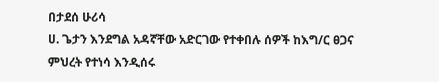በታደሰ ሁሪሳ
ሀ. ጌታን እንደግል አዳኛቸው አድርገው የተቀበሉ ሰዎች ከእግ/ር ፀጋና ምህረት የተነሳ እንዲሰሩ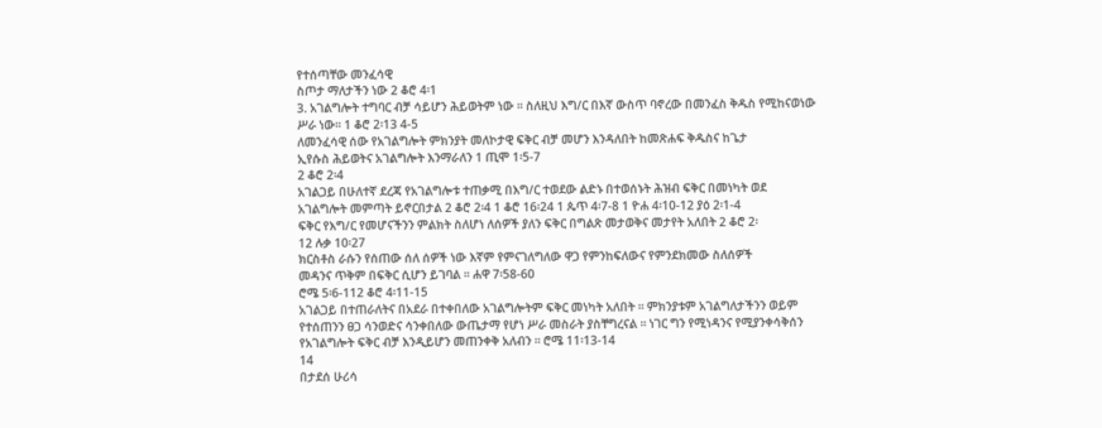የተሰጣቸው መንፈሳዊ
ስጦታ ማለታችን ነው 2 ቆሮ 4፡1
3. አገልግሎት ተግባር ብቻ ሳይሆን ሕይወትም ነው ፡፡ ስለዚህ እግ/ር በእኛ ውስጥ ባኖረው በመንፈስ ቅዱስ የሚከናወነው
ሥራ ነው፡፡ 1 ቆሮ 2፡13 4-5
ለመንፈሳዊ ሰው የአገልግሎት ምክንያት መለኮታዊ ፍቅር ብቻ መሆን እንዳለበት ከመጽሐፍ ቅዱስና ከጌታ
ኢየሱስ ሕይወትና አገልግሎት እንማራለን 1 ጢሞ 1፡5-7
2 ቆሮ 2፡4
አገልጋይ በሁለተኛ ደረጃ የአገልግሎቱ ተጠቃሚ በእግ/ር ተወደው ልድኑ በተወሰኑት ሕዝብ ፍቅር በመነካት ወደ
አገልግሎት መምጣት ይኖርበታል 2 ቆሮ 2፡4 1 ቆሮ 16፡24 1 ጴጥ 4፡7-8 1 ዮሐ 4፡10-12 ያዕ 2፡1-4
ፍቅር የእግ/ር የመሆናችንን ምልክት ስለሆነ ለሰዎች ያለን ፍቅር በግልጽ መታወቅና መታየት አለበት 2 ቆሮ 2፡
12 ሉቃ 10፡27
ክርስቶስ ራሱን የሰጠው ሰለ ሰዎች ነው እኛም የምናገለግለው ዋጋ የምንከፍለውና የምንደክመው ስለሰዎች
መዳንና ጥቅም በፍቅር ሲሆን ይገባል ፡፡ ሐዋ 7፡58-60
ሮሜ 5፡6-112 ቆሮ 4፡11-15
አገልጋይ በተጠራለትና በአደራ በተቀበለው አገልግሎትም ፍቅር መነካት አለበት ፡፡ ምክንያቱም አገልግለታችንን ወይም
የተሰጠንን ፀጋ ሳንወድና ሳንቀበለው ውጤታማ የሆነ ሥራ መስራት ያስቸግረናል ፡፡ ነገር ግን የሚነዳንና የሚያንቀሳቅሰን
የአገልግሎት ፍቅር ብቻ እንዲይሆን መጠንቀቅ አለብን ፡፡ ሮሜ 11፡13-14
14
በታደሰ ሁሪሳ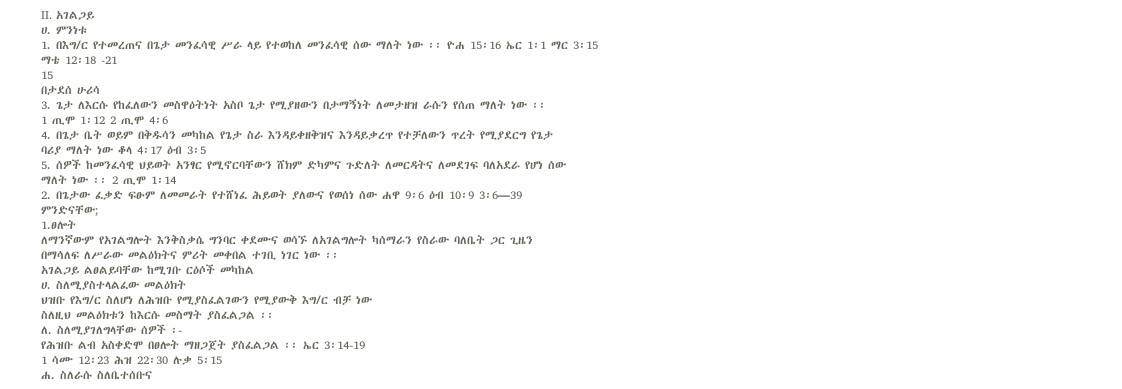II. አገልጋይ
ሀ. ምንነቱ
1. በእግ/ር የተመረጠና በጌታ መንፈሳዊ ሥራ ላይ የተወከለ መንፈሳዊ ሰው ማለት ነው ፡፡ ዮሐ 15፡16 ኤር 1፡1 ማር 3፡15
ማቴ 12፡18 -21
15
በታደሰ ሁሪሳ
3. ጌታ ለእርሱ የከፈለውን መስዋዕትነት አስቦ ጌታ የሚያዘውን በታማኝነት ለመታዘዝ ራሱን የሰጠ ማለት ነው ፡፡
1 ጢሞ 1፡12 2 ጢሞ 4፡6
4. በጌታ ቤት ወይም በቅዱሳን መካከል የጌታ ስራ እንዳይቀዘቅዝና እንዳይቃረጥ የተቻለውን ጥረት የሚያደርግ የጌታ
ባሪያ ማለት ነው ቆላ 4፡17 ዕብ 3፡5
5. ሰዎች ከመንፈሳዊ ህይወት አንፃር የሚኖርባቸውን ሸክም ድካምና ጉድለት ለመርዳትና ለመደገፍ ባለአደራ የሆነ ሰው
ማለት ነው ፡፡ 2 ጢሞ 1፡14
2. በጌታው ፈቃድ ፍፁም ለመመራት የተሸነፈ ሕይወት ያለውና የወሰነ ሰው ሐዋ 9፡6 ዕብ 10፡9 3፡6—39
ምንድናቸው;
1.ፀሎት
ለማንኛውም የአገልግሎት እንቅስቃሴ ግንባር ቀደሙና ወሳኙ ለአገልግሎት ካሰማራን የስራው ባለቤት ጋር ጊዜን
በማሳለፍ ለሥራው መልዕክትና ምሪት መቀበል ተገቢ ነገር ነው ፡፡
አገልጋይ ልፀልይባቸው ከሚገቡ ርዕሶች መካከል
ሀ. ስለሚያስተላልፈው መልዕክት
ህዝቡ የእግ/ር ስለሆነ ለሕዝቡ የሚያስፈልገውን የሚያውቅ እግ/ር ብቻ ነው
ስለዚህ መልዕክቱን ከእርሱ መስማት ያስፈልጋል ፡፡
ለ. ስለሚያገለግላቸው ሰዎች ፡-
የሕዝቡ ልብ አስቀድሞ በፀሎት ማዘጋጀት ያስፈልጋል ፡፡ ኤር 3፡14-19
1 ሳሙ 12፡23 ሕዝ 22፡30 ሉቃ 5፡15
ሐ. ስለራሱ ስለቤተሰቡና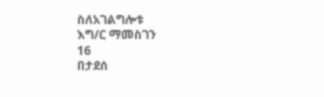ስለአገልግሎቱ
እግ/ር ማመስገን
16
በታደሰ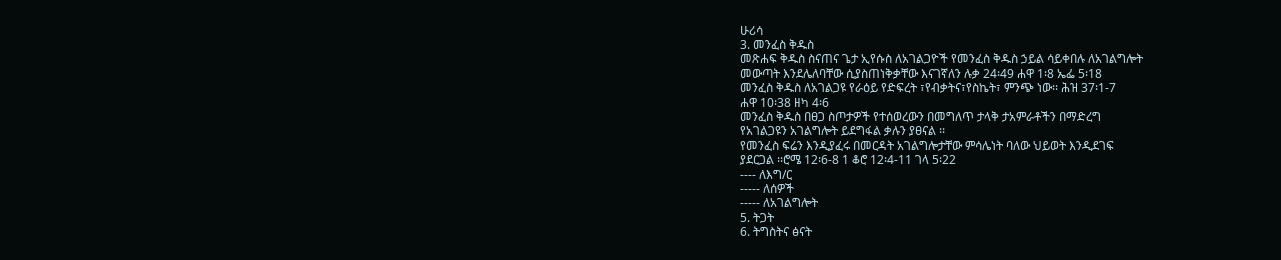ሁሪሳ
3. መንፈስ ቅዱስ
መጽሐፍ ቅዱስ ስናጠና ጌታ ኢየሱስ ለአገልጋዮች የመንፈስ ቅዱስ ኃይል ሳይቀበሉ ለአገልግሎት
መውጣት እንደሌለባቸው ሲያስጠነቅቃቸው እናገኛለን ሉቃ 24፡49 ሐዋ 1፡8 ኤፌ 5፡18
መንፈስ ቅዱስ ለአገልጋዩ የራዕይ የድፍረት ፣የብቃትና፣የስኬት፣ ምንጭ ነው፡፡ ሕዝ 37፡1-7
ሐዋ 10፡38 ዘካ 4፡6
መንፈስ ቅዱስ በፀጋ ስጦታዎች የተሰወረውን በመግለጥ ታላቅ ታአምራቶችን በማድረግ
የአገልጋዩን አገልግሎት ይደግፋል ቃሉን ያፀናል ፡፡
የመንፈስ ፍሬን እንዲያፈሩ በመርዳት አገልግሎታቸው ምሳሌነት ባለው ህይወት እንዲደገፍ
ያደርጋል ፡፡ሮሜ 12፡6-8 1 ቆሮ 12፡4-11 ገላ 5፡22
---- ለእግ/ር
----- ለሰዎች
----- ለአገልግሎት
5. ትጋት
6. ትግስትና ፅናት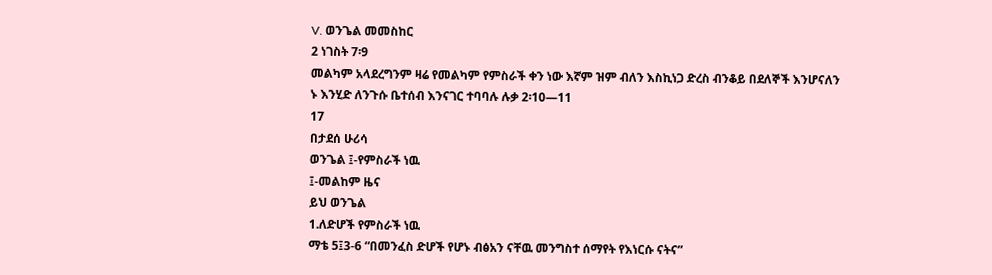V. ወንጌል መመስከር
2 ነገስት 7፡9
መልካም አላደረግንም ዛሬ የመልካም የምስራች ቀን ነው እኛም ዝም ብለን እስኪነጋ ድረስ ብንቆይ በደለኞች እንሆናለን
ኑ እንሂድ ለንጉሱ ቤተሰብ እንናገር ተባባሉ ሉቃ 2፡10—11
17
በታደሰ ሁሪሳ
ወንጌል ፤-የምስራች ነዉ
፤-መልከም ዜና
ይህ ወንጌል
1.ለድሆች የምስራች ነዉ
ማቴ 5፤3-6 “በመንፈስ ድሆች የሆኑ ብፅአን ናቸዉ መንግስተ ሰማየት የእነርሱ ናትና”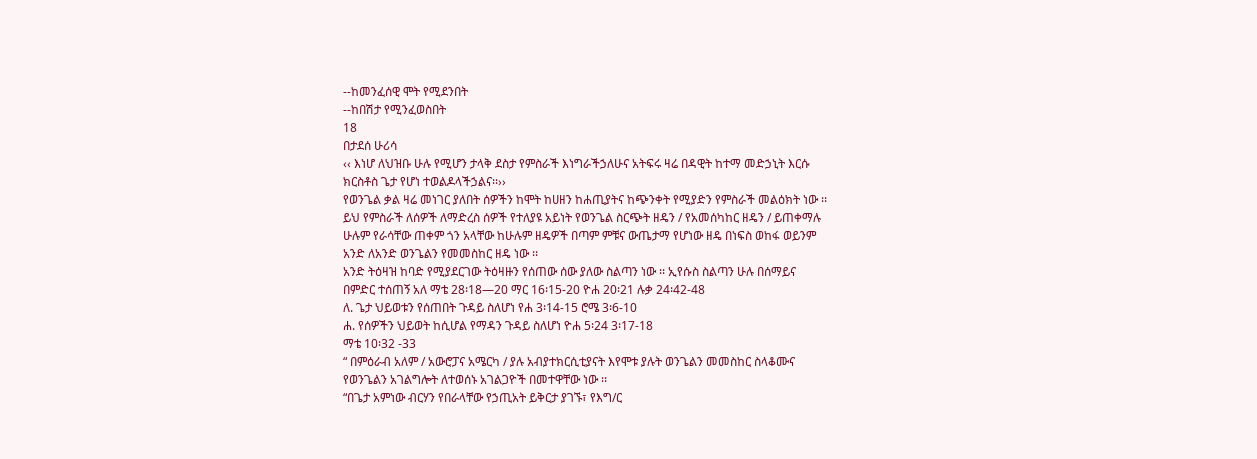--ከመንፈሰዊ ሞት የሚደንበት
--ከበሽታ የሚንፈወስበት
18
በታደሰ ሁሪሳ
‹‹ እነሆ ለህዝቡ ሁሉ የሚሆን ታላቅ ደስታ የምስራች እነግራችኃለሁና አትፍሩ ዛሬ በዳዊት ከተማ መድኃኒት እርሱ
ክርስቶስ ጌታ የሆነ ተወልዶላችኃልና፡፡››
የወንጌል ቃል ዛሬ መነገር ያለበት ሰዎችን ከሞት ከሀዘን ከሐጢያትና ከጭንቀት የሚያድን የምስራች መልዕክት ነው ፡፡
ይህ የምስራች ለሰዎች ለማድረስ ሰዎች የተለያዩ አይነት የወንጌል ስርጭት ዘዴን / የአመሰካከር ዘዴን / ይጠቀማሉ
ሁሉም የራሳቸው ጠቀም ጎን አላቸው ከሁሉም ዘዴዎች በጣም ምቹና ውጤታማ የሆነው ዘዴ በነፍስ ወከፋ ወይንም
አንድ ለአንድ ወንጌልን የመመስከር ዘዴ ነው ፡፡
አንድ ትዕዛዝ ከባድ የሚያደርገው ትዕዛዙን የሰጠው ሰው ያለው ስልጣን ነው ፡፡ ኢየሱስ ስልጣን ሁሉ በሰማይና
በምድር ተሰጠኝ አለ ማቴ 28፡18—20 ማር 16፡15-20 ዮሐ 20፡21 ሉቃ 24፡42-48
ለ. ጌታ ህይወቱን የሰጠበት ጉዳይ ስለሆነ የሐ 3፡14-15 ሮሜ 3፡6-10
ሐ. የሰዎችን ህይወት ከሲሆል የማዳን ጉዳይ ስለሆነ ዮሐ 5፡24 3፡17-18
ማቴ 10፡32 -33
“ በምዕራብ አለም / አውሮፓና አሜርካ / ያሉ አብያተክርሲቲያናት እየሞቱ ያሉት ወንጌልን መመስከር ስላቆሙና
የወንጌልን አገልግሎት ለተወሰኑ አገልጋዮች በመተዋቸው ነው ፡፡
“በጌታ አምነው ብርሃን የበራላቸው የኃጢአት ይቅርታ ያገኙ፣ የእግ/ር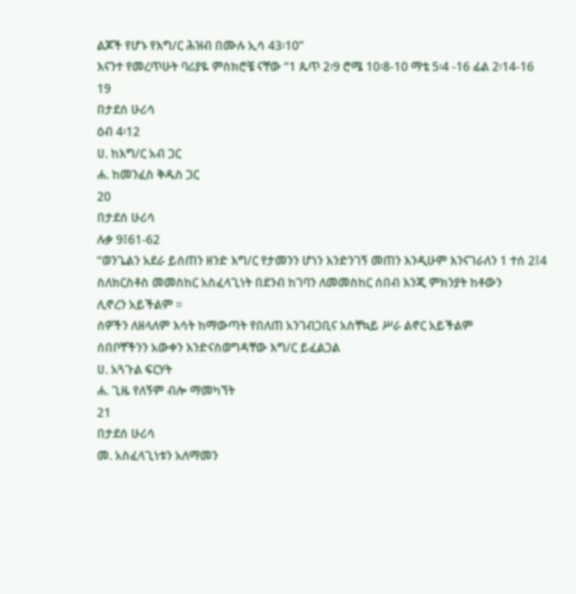ልጆች የሆኑ የእግ/ር ሕዝብ በሙሉ ኢሳ 43፡10”
እናንተ የመረጥሁት ባሪያዬ ምስክሮቼ ናቸው “1 ጴጥ 2፡9 ሮሜ 10፡8-10 ማቴ 5፡4 -16 ፊል 2፡14-16
19
በታደሰ ሁሪሳ
ዕብ 4፡12
ሀ. ከእግ/ር አብ ጋር
ሐ. ከመንፈስ ቅዱስ ጋር
20
በታደሰ ሁሪሳ
ሉቃ 9፤61-62
“ወንጌልን አደራ ይሰጠን ዘንድ እግ/ር የታመንን ሆነን እንድንገኝ መጠን እንዲሁም እንናገራለን 1 ተሰ 2፤4
ስለክርስቶስ መመስከር አስፈላጊነት በደንብ ከገባን ለመመስከር ሰበብ እንጂ ምክንያት ከቶውን
ሊኖረን አይችልም ፡፡
ሰዎችን ለዘላለም እሳት ከማውጣት የበለጠ አንገብጋቢና አስቸኳይ ሥራ ልኖር አይችልም
ሰበቦቸችንን አውቀን እንድናስወግዳቸው እግ/ር ይፈልጋል
ሀ. አጓጉል ፍርሃት
ሐ. ጊዜ የለኝም ብሎ ማመካኘት
21
በታደሰ ሁሪሳ
መ. አስፈላጊነቱን አለማመን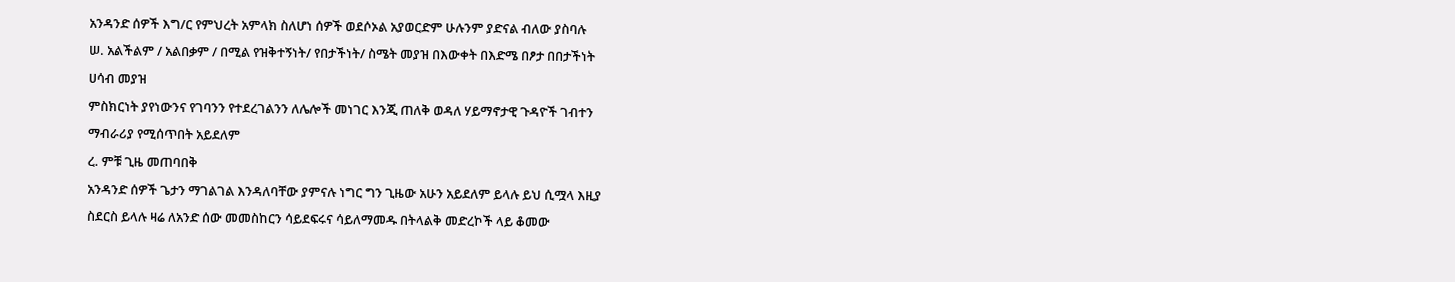አንዳንድ ሰዎች እግ/ር የምህረት አምላክ ስለሆነ ሰዎች ወደሶኦል አያወርድም ሁሉንም ያድናል ብለው ያስባሉ
ሠ. አልችልም / አልበቃም / በሚል የዝቅተኝነት/ የበታችነት/ ስሜት መያዝ በእውቀት በእድሜ በፆታ በበታችነት
ሀሳብ መያዝ
ምስክርነት ያየነውንና የገባንን የተደረገልንን ለሌሎች መነገር እንጂ ጠለቅ ወዳለ ሃይማኖታዊ ጉዳዮች ገብተን
ማብራሪያ የሚሰጥበት አይደለም
ረ. ምቹ ጊዜ መጠባበቅ
አንዳንድ ሰዎች ጌታን ማገልገል እንዳለባቸው ያምናሉ ነግር ግን ጊዜው አሁን አይደለም ይላሉ ይህ ሲሟላ እዚያ
ስደርስ ይላሉ ዛሬ ለአንድ ሰው መመስከርን ሳይደፍሩና ሳይለማመዱ በትላልቅ መድረኮች ላይ ቆመው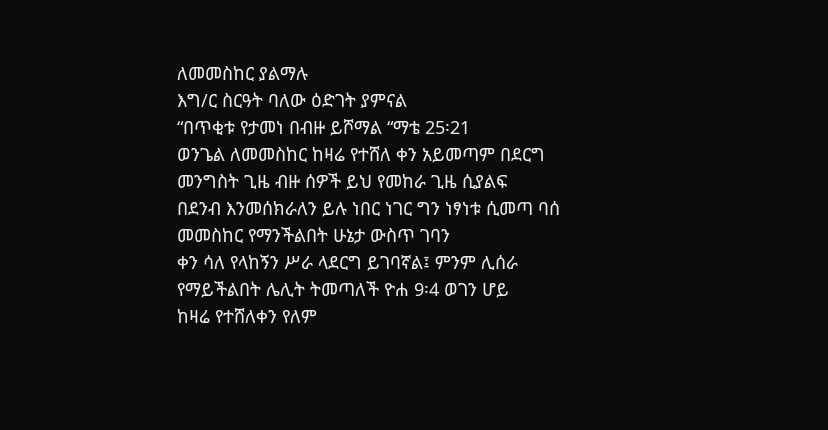ለመመስከር ያልማሉ
እግ/ር ስርዓት ባለው ዕድገት ያምናል
“በጥቂቱ የታመነ በብዙ ይሾማል “ማቴ 25፡21
ወንጌል ለመመስከር ከዛሬ የተሸለ ቀን አይመጣም በደርግ መንግስት ጊዜ ብዙ ሰዎች ይህ የመከራ ጊዜ ሲያልፍ
በደንብ እንመሰክራለን ይሉ ነበር ነገር ግን ነፃነቱ ሲመጣ ባሰ መመስከር የማንችልበት ሁኔታ ውስጥ ገባን
ቀን ሳለ የላከኝን ሥራ ላደርግ ይገባኛል፤ ምንም ሊሰራ የማይችልበት ሌሊት ትመጣለች ዮሐ 9፡4 ወገን ሆይ
ከዛሬ የተሸለቀን የለም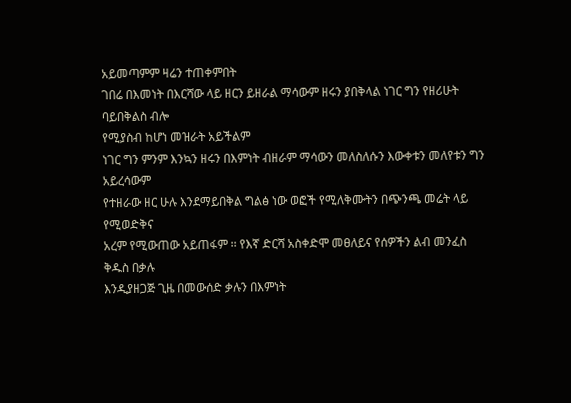አይመጣምም ዛሬን ተጠቀምበት
ገበሬ በእመነት በእርሻው ላይ ዘርን ይዘራል ማሳውም ዘሩን ያበቅላል ነገር ግን የዘሪሁት ባይበቅልስ ብሎ
የሚያስብ ከሆነ መዝራት አይችልም
ነገር ግን ምንም እንኳን ዘሩን በእምነት ብዘራም ማሳውን መለስለሱን እውቀቱን መለየቱን ግን አይረሳውም
የተዘራው ዘር ሁሉ እንደማይበቅል ግልፅ ነው ወፎች የሚለቅሙትን በጭንጫ መሬት ላይ የሚወድቅና
አረም የሚውጠው አይጠፋም ፡፡ የእኛ ድርሻ አስቀድሞ መፀለይና የሰዎችን ልብ መንፈስ ቅዱስ በቃሉ
እንዲያዘጋጅ ጊዜ በመውሰድ ቃሉን በእምነት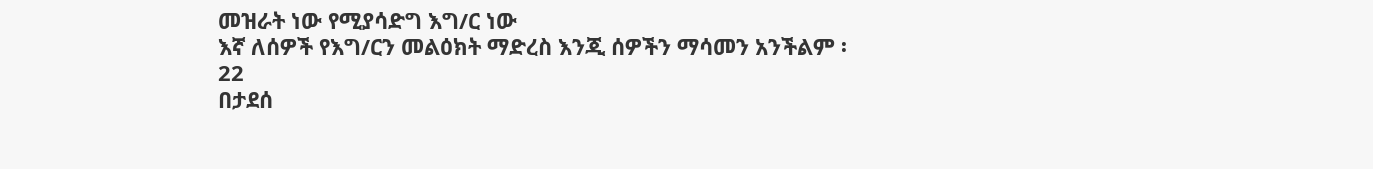መዝራት ነው የሚያሳድግ እግ/ር ነው
እኛ ለሰዎች የእግ/ርን መልዕክት ማድረስ እንጂ ሰዎችን ማሳመን አንችልም ፡
22
በታደሰ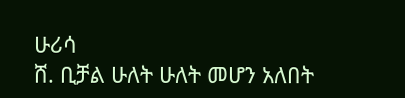ሁሪሳ
ሸ. ቢቻል ሁለት ሁለት መሆን አለበት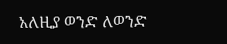አለዚያ ወንድ ለወንድ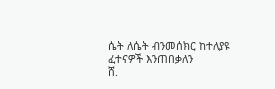ሴት ለሴት ብንመሰክር ከተለያዩ ፈተናዎች እንጠበቃለን
ሸ.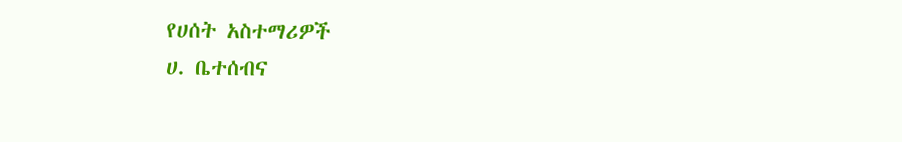የሀሰት አስተማሪዎች
ሀ. ቤተሰብና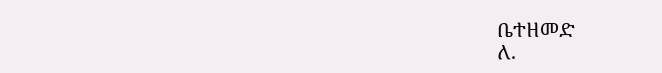ቤተዘመድ
ለ.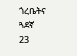ጎረቤትና ጓደኛ
23